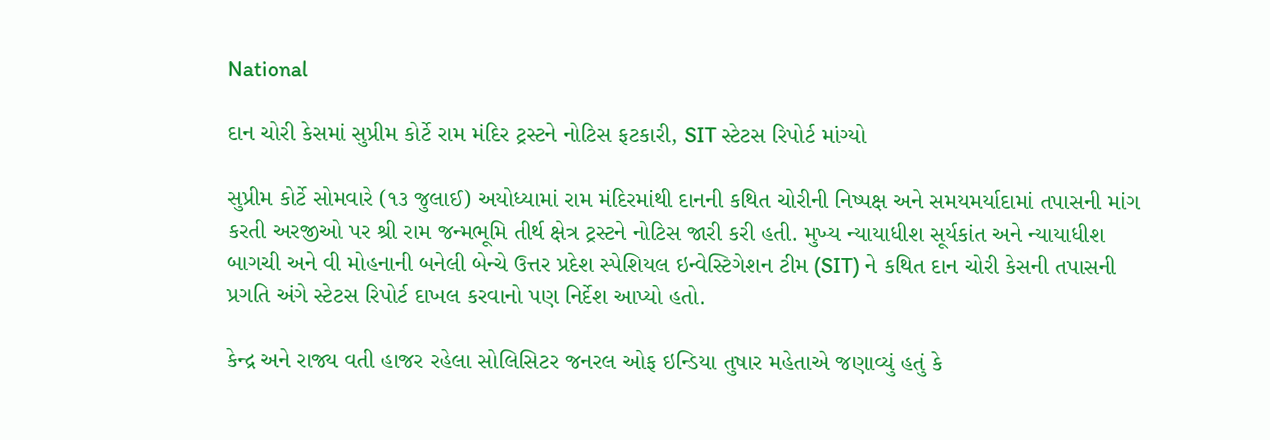National

દાન ચોરી કેસમાં સુપ્રીમ કોર્ટે રામ મંદિર ટ્રસ્ટને નોટિસ ફટકારી, SIT સ્ટેટસ રિપોર્ટ માંગ્યો

સુપ્રીમ કોર્ટે સોમવારે (૧૩ જુલાઈ) અયોધ્યામાં રામ મંદિરમાંથી દાનની કથિત ચોરીની નિષ્પક્ષ અને સમયમર્યાદામાં તપાસની માંગ કરતી અરજીઓ પર શ્રી રામ જન્મભૂમિ તીર્થ ક્ષેત્ર ટ્રસ્ટને નોટિસ જારી કરી હતી. મુખ્ય ન્યાયાધીશ સૂર્યકાંત અને ન્યાયાધીશ બાગચી અને વી મોહનાની બનેલી બેન્ચે ઉત્તર પ્રદેશ સ્પેશિયલ ઇન્વેસ્ટિગેશન ટીમ (SIT) ને કથિત દાન ચોરી કેસની તપાસની પ્રગતિ અંગે સ્ટેટસ રિપોર્ટ દાખલ કરવાનો પણ નિર્દેશ આપ્યો હતો.

કેન્દ્ર અને રાજ્ય વતી હાજર રહેલા સોલિસિટર જનરલ ઓફ ઇન્ડિયા તુષાર મહેતાએ જણાવ્યું હતું કે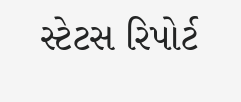સ્ટેટસ રિપોર્ટ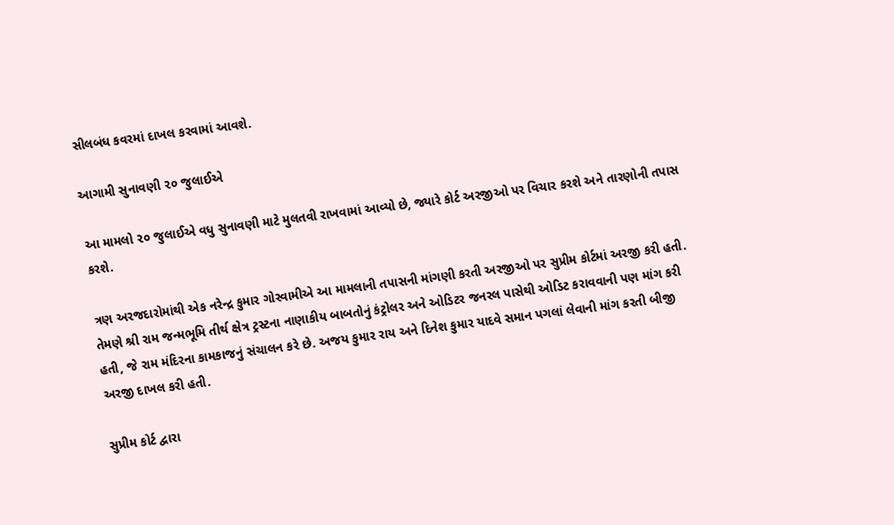સીલબંધ કવરમાં દાખલ કરવામાં આવશે.

આગામી સુનાવણી ૨૦ જુલાઈએ

આ મામલો ૨૦ જુલાઈએ વધુ સુનાવણી માટે મુલતવી રાખવામાં આવ્યો છે, જ્યારે કોર્ટ અરજીઓ પર વિચાર કરશે અને તારણોની તપાસ કરશે.

ત્રણ અરજદારોમાંથી એક નરેન્દ્ર કુમાર ગોસ્વામીએ આ મામલાની તપાસની માંગણી કરતી અરજીઓ પર સુપ્રીમ કોર્ટમાં અરજી કરી હતી. તેમણે શ્રી રામ જન્મભૂમિ તીર્થ ક્ષેત્ર ટ્રસ્ટના નાણાકીય બાબતોનું કંટ્રોલર અને ઓડિટર જનરલ પાસેથી ઓડિટ કરાવવાની પણ માંગ કરી હતી, જે રામ મંદિરના કામકાજનું સંચાલન કરે છે. અજય કુમાર રાય અને દિનેશ કુમાર યાદવે સમાન પગલાં લેવાની માંગ કરતી બીજી અરજી દાખલ કરી હતી.

સુપ્રીમ કોર્ટ દ્વારા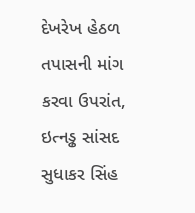દેખરેખ હેઠળ તપાસની માંગ કરવા ઉપરાંત, ઇત્નડ્ઢ સાંસદ સુધાકર સિંહ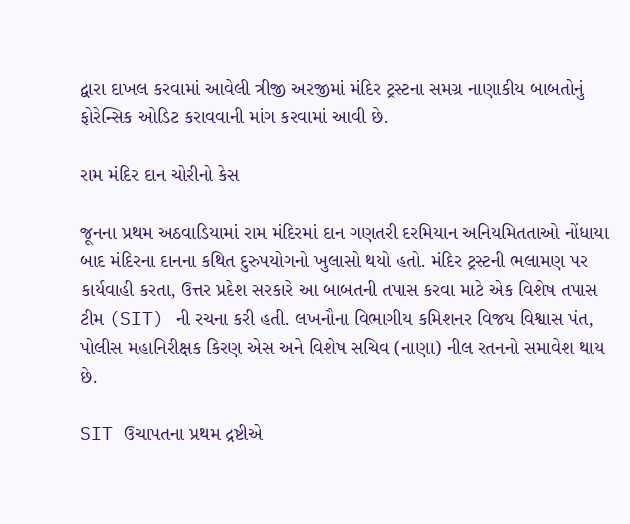દ્વારા દાખલ કરવામાં આવેલી ત્રીજી અરજીમાં મંદિર ટ્રસ્ટના સમગ્ર નાણાકીય બાબતોનું ફોરેન્સિક ઓડિટ કરાવવાની માંગ કરવામાં આવી છે.

રામ મંદિર દાન ચોરીનો કેસ

જૂનના પ્રથમ અઠવાડિયામાં રામ મંદિરમાં દાન ગણતરી દરમિયાન અનિયમિતતાઓ નોંધાયા બાદ મંદિરના દાનના કથિત દુરુપયોગનો ખુલાસો થયો હતો. મંદિર ટ્રસ્ટની ભલામણ પર કાર્યવાહી કરતા, ઉત્તર પ્રદેશ સરકારે આ બાબતની તપાસ કરવા માટે એક વિશેષ તપાસ ટીમ (SIT) ની રચના કરી હતી. લખનૌના વિભાગીય કમિશનર વિજય વિશ્વાસ પંત, પોલીસ મહાનિરીક્ષક કિરણ એસ અને વિશેષ સચિવ (નાણા) નીલ રતનનો સમાવેશ થાય છે.

SIT ઉચાપતના પ્રથમ દ્રષ્ટીએ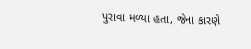પુરાવા મળ્યા હતા, જેના કારણે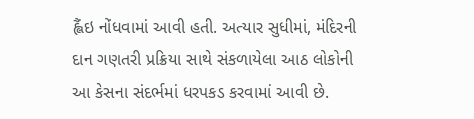હ્લૈંઇ નોંધવામાં આવી હતી. અત્યાર સુધીમાં, મંદિરની દાન ગણતરી પ્રક્રિયા સાથે સંકળાયેલા આઠ લોકોની આ કેસના સંદર્ભમાં ધરપકડ કરવામાં આવી છે.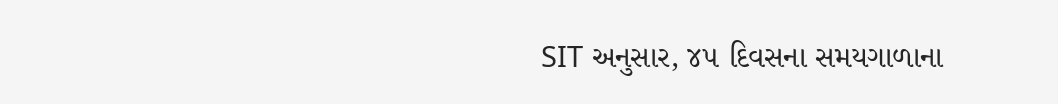SIT અનુસાર, ૪૫ દિવસના સમયગાળાના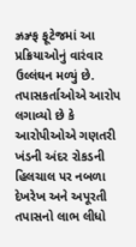ઝ્રઝ્ર્ફ ફૂટેજમાં આ પ્રક્રિયાઓનું વારંવાર ઉલ્લંઘન મળ્યું છે. તપાસકર્તાઓએ આરોપ લગાવ્યો છે કે આરોપીઓએ ગણતરી ખંડની અંદર રોકડની હિલચાલ પર નબળા દેખરેખ અને અપૂરતી તપાસનો લાભ લીધો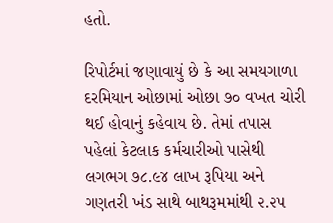હતો.

રિપોર્ટમાં જણાવાયું છે કે આ સમયગાળા દરમિયાન ઓછામાં ઓછા ૭૦ વખત ચોરી થઈ હોવાનું કહેવાય છે. તેમાં તપાસ પહેલાં કેટલાક કર્મચારીઓ પાસેથી લગભગ ૭૮.૯૪ લાખ રૂપિયા અને ગણતરી ખંડ સાથે બાથરૂમમાંથી ૨.૨૫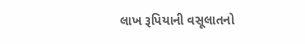લાખ રૂપિયાની વસૂલાતનો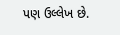પણ ઉલ્લેખ છે.